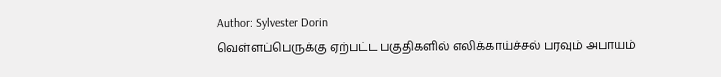Author: Sylvester Dorin
வெள்ளப்பெருக்கு ஏற்பட்ட பகுதிகளில் எலிக்காய்ச்சல் பரவும் அபாயம்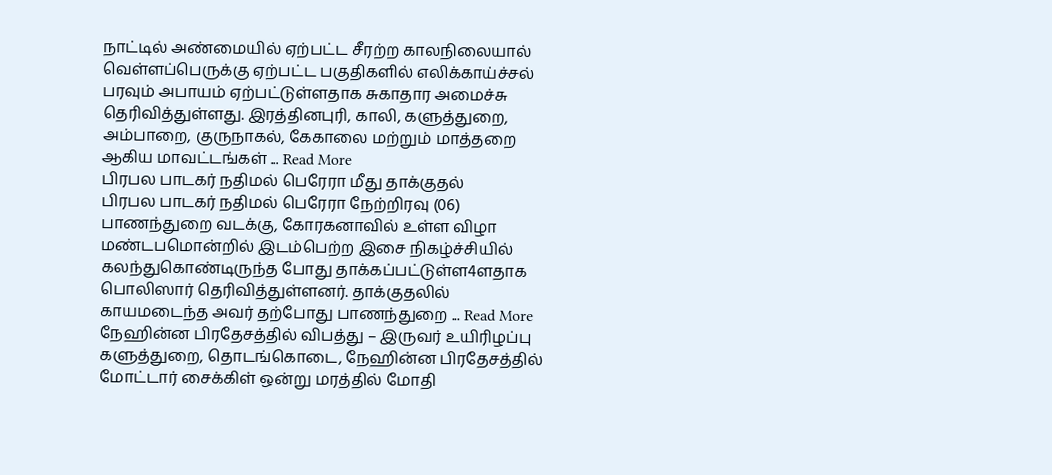நாட்டில் அண்மையில் ஏற்பட்ட சீரற்ற காலநிலையால் வெள்ளப்பெருக்கு ஏற்பட்ட பகுதிகளில் எலிக்காய்ச்சல் பரவும் அபாயம் ஏற்பட்டுள்ளதாக சுகாதார அமைச்சு தெரிவித்துள்ளது. இரத்தினபுரி, காலி, களுத்துறை, அம்பாறை, குருநாகல், கேகாலை மற்றும் மாத்தறை ஆகிய மாவட்டங்கள் ... Read More
பிரபல பாடகர் நதிமல் பெரேரா மீது தாக்குதல்
பிரபல பாடகர் நதிமல் பெரேரா நேற்றிரவு (06) பாணந்துறை வடக்கு, கோரகனாவில் உள்ள விழா மண்டபமொன்றில் இடம்பெற்ற இசை நிகழ்ச்சியில் கலந்துகொண்டிருந்த போது தாக்கப்பட்டுள்ள4ளதாக பொலிஸார் தெரிவித்துள்ளனர். தாக்குதலில் காயமடைந்த அவர் தற்போது பாணந்துறை ... Read More
நேஹின்ன பிரதேசத்தில் விபத்து – இருவர் உயிரிழப்பு
களுத்துறை, தொடங்கொடை, நேஹின்ன பிரதேசத்தில் மோட்டார் சைக்கிள் ஒன்று மரத்தில் மோதி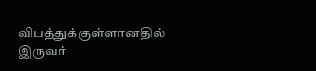விபத்துக்குள்ளானதில் இருவர்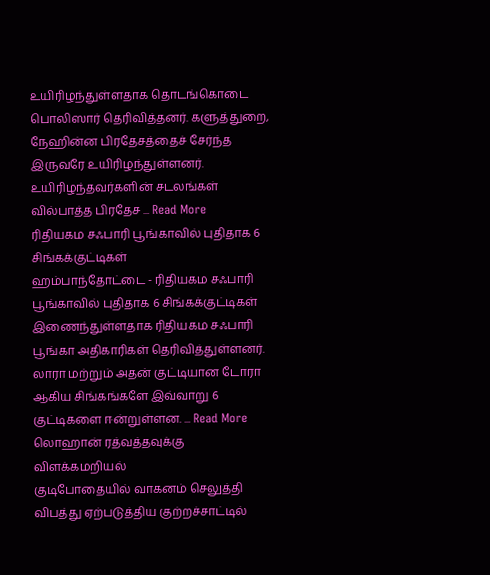உயிரிழந்துள்ளதாக தொடங்கொடை பொலிஸார் தெரிவித்தனர். களுத்துறை, நேஹின்ன பிரதேசத்தைச் சேர்ந்த இருவரே உயிரிழந்துள்ளனர். உயிரிழந்தவர்களின் சடலங்கள் வில்பாத்த பிரதேச ... Read More
ரிதியகம சஃபாரி பூங்காவில் புதிதாக 6 சிங்கக்குட்டிகள்
ஹம்பாந்தோட்டை - ரிதியகம சஃபாரி பூங்காவில் புதிதாக 6 சிங்கக்குட்டிகள் இணைந்துள்ளதாக ரிதியகம சஃபாரி பூங்கா அதிகாரிகள் தெரிவித்துள்ளனர். லாரா மற்றும் அதன் குட்டியான டோரா ஆகிய சிங்கங்களே இவ்வாறு 6 குட்டிகளை ஈன்றுள்ளன. ... Read More
லொஹான் ரத்வத்தவுக்கு விளக்கமறியல்
குடிபோதையில் வாகனம் செலுத்தி விபத்து ஏற்படுத்திய குற்றச்சாட்டில்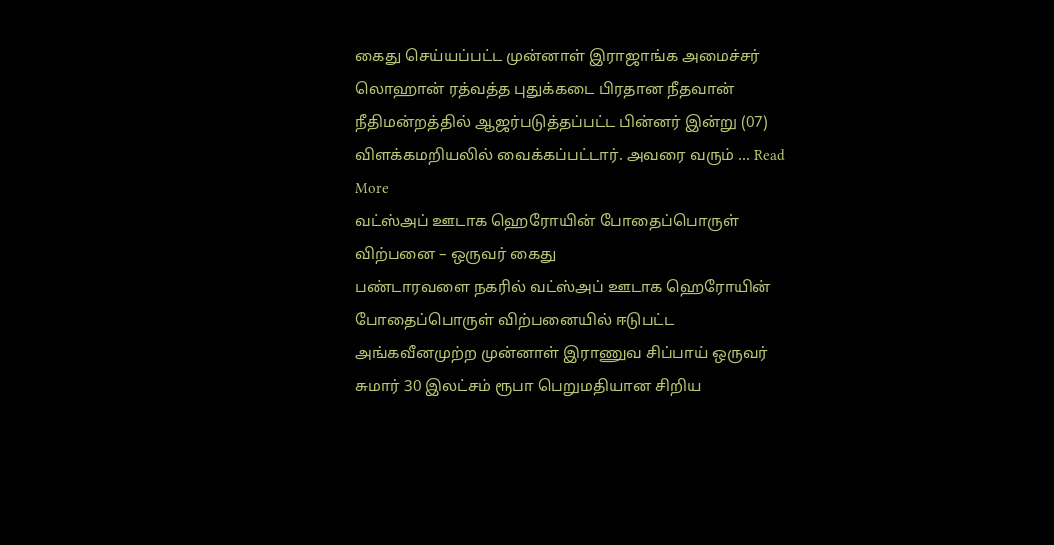கைது செய்யப்பட்ட முன்னாள் இராஜாங்க அமைச்சர் லொஹான் ரத்வத்த புதுக்கடை பிரதான நீதவான் நீதிமன்றத்தில் ஆஜர்படுத்தப்பட்ட பின்னர் இன்று (07) விளக்கமறியலில் வைக்கப்பட்டார். அவரை வரும் ... Read More
வட்ஸ்அப் ஊடாக ஹெரோயின் போதைப்பொருள் விற்பனை – ஒருவர் கைது
பண்டாரவளை நகரில் வட்ஸ்அப் ஊடாக ஹெரோயின் போதைப்பொருள் விற்பனையில் ஈடுபட்ட அங்கவீனமுற்ற முன்னாள் இராணுவ சிப்பாய் ஒருவர் சுமார் 30 இலட்சம் ரூபா பெறுமதியான சிறிய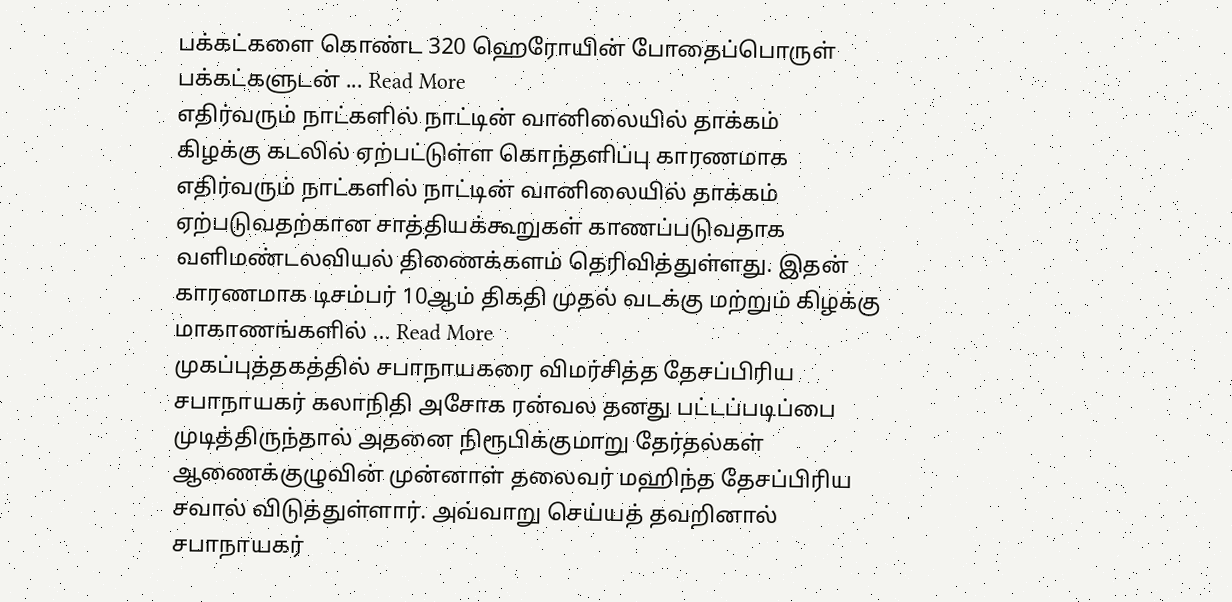பக்கட்களை கொண்ட 320 ஹெரோயின் போதைப்பொருள் பக்கட்களுடன் ... Read More
எதிர்வரும் நாட்களில் நாட்டின் வானிலையில் தாக்கம்
கிழக்கு கடலில் ஏற்பட்டுள்ள கொந்தளிப்பு காரணமாக எதிர்வரும் நாட்களில் நாட்டின் வானிலையில் தாக்கம் ஏற்படுவதற்கான சாத்தியக்கூறுகள் காணப்படுவதாக வளிமண்டலவியல் திணைக்களம் தெரிவித்துள்ளது. இதன் காரணமாக டிசம்பர் 10ஆம் திகதி முதல் வடக்கு மற்றும் கிழக்கு மாகாணங்களில் ... Read More
முகப்புத்தகத்தில் சபாநாயகரை விமர்சித்த தேசப்பிரிய
சபாநாயகர் கலாநிதி அசோக ரன்வல தனது பட்டப்படிப்பை முடித்திருந்தால் அதனை நிரூபிக்குமாறு தேர்தல்கள் ஆணைக்குழுவின் முன்னாள் தலைவர் மஹிந்த தேசப்பிரிய சவால் விடுத்துள்ளார். அவ்வாறு செய்யத் தவறினால் சபாநாயகர்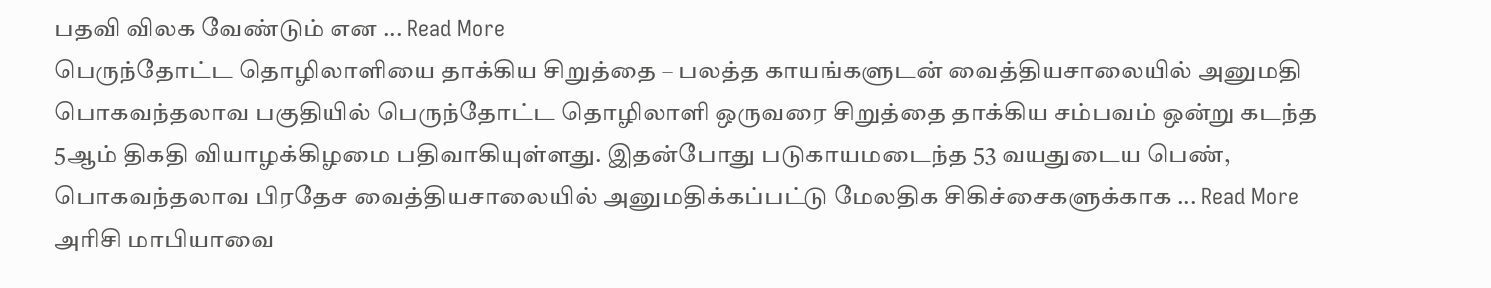பதவி விலக வேண்டும் என ... Read More
பெருந்தோட்ட தொழிலாளியை தாக்கிய சிறுத்தை – பலத்த காயங்களுடன் வைத்தியசாலையில் அனுமதி
பொகவந்தலாவ பகுதியில் பெருந்தோட்ட தொழிலாளி ஒருவரை சிறுத்தை தாக்கிய சம்பவம் ஒன்று கடந்த 5ஆம் திகதி வியாழக்கிழமை பதிவாகியுள்ளது. இதன்போது படுகாயமடைந்த 53 வயதுடைய பெண், பொகவந்தலாவ பிரதேச வைத்தியசாலையில் அனுமதிக்கப்பட்டு மேலதிக சிகிச்சைகளுக்காக ... Read More
அரிசி மாபியாவை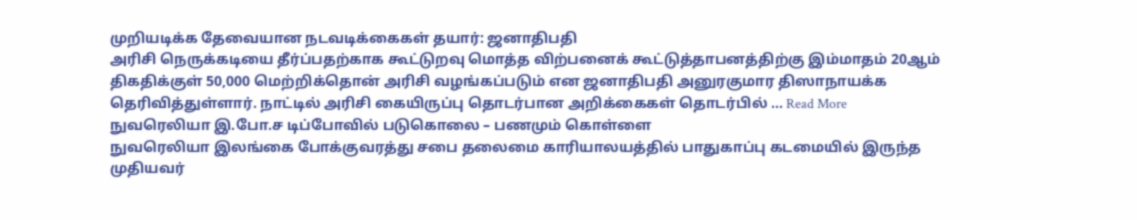முறியடிக்க தேவையான நடவடிக்கைகள் தயார்: ஜனாதிபதி
அரிசி நெருக்கடியை தீர்ப்பதற்காக கூட்டுறவு மொத்த விற்பனைக் கூட்டுத்தாபனத்திற்கு இம்மாதம் 20ஆம் திகதிக்குள் 50,000 மெற்றிக்தொன் அரிசி வழங்கப்படும் என ஜனாதிபதி அனுரகுமார திஸாநாயக்க தெரிவித்துள்ளார். நாட்டில் அரிசி கையிருப்பு தொடர்பான அறிக்கைகள் தொடர்பில் ... Read More
நுவரெலியா இ.போ.ச டிப்போவில் படுகொலை – பணமும் கொள்ளை
நுவரெலியா இலங்கை போக்குவரத்து சபை தலைமை காரியாலயத்தில் பாதுகாப்பு கடமையில் இருந்த முதியவர்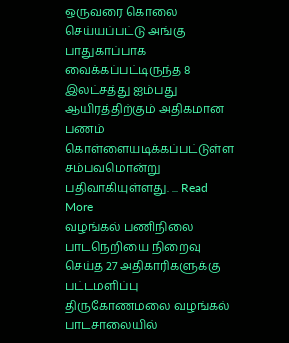ஒருவரை கொலை செய்யப்பட்டு அங்கு பாதுகாப்பாக வைக்கப்பட்டிருந்த 8 இலட்சத்து ஐம்பது ஆயிரத்திற்கும் அதிகமான பணம் கொள்ளையடிக்கப்பட்டுள்ள சம்பவமொன்று பதிவாகியுள்ளது. ... Read More
வழங்கல் பணிநிலை பாடநெறியை நிறைவு செய்த 27 அதிகாரிகளுக்கு பட்டமளிப்பு
திருகோணமலை வழங்கல் பாடசாலையில்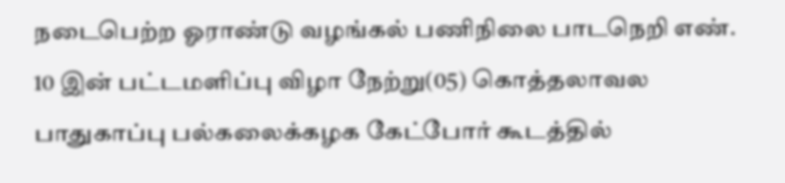நடைபெற்ற ஓராண்டு வழங்கல் பணிநிலை பாடநெறி எண். 10 இன் பட்டமளிப்பு விழா நேற்று(05) கொத்தலாவல பாதுகாப்பு பல்கலைக்கழக கேட்போர் கூடத்தில்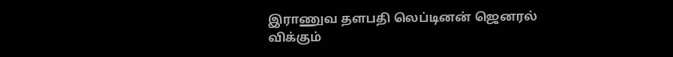இராணுவ தளபதி லெப்டினன் ஜெனரல் விக்கும்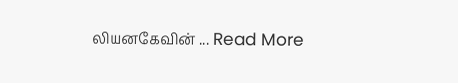லியனகேவின் ... Read More